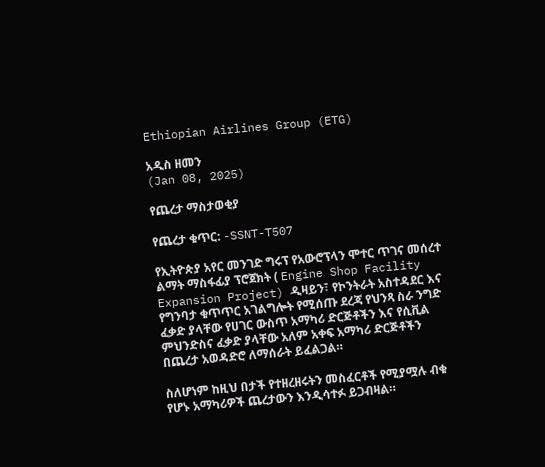Ethiopian Airlines Group (ETG)

አዲስ ዘመን
(Jan 08, 2025)

የጨረታ ማስታወቂያ

የጨረታ ቁጥር: -SSNT-T507

የኢትዮጵያ አየር መንገድ ግሩፕ የአውሮፕላን ሞተር ጥገና መሰረተ ልማት ማስፋፊያ ፕሮጀክት ( Engine Shop Facility Expansion Project) ዲዛይን፣ የኮንትራት አስተዳደር እና የግንባታ ቁጥጥር አገልግሎት የሚሰጡ ደረጃ የህንጻ ስራ ንግድ ፈቃድ ያላቸው የሀገር ውስጥ አማካሪ ድርጅቶችን እና የሲቪል ምህንድስና ፈቃድ ያላቸው አለም አቀፍ አማካሪ ድርጅቶችን በጨረታ አወዳድሮ ለማሰራት ይፈልጋል።

ስለሆነም ከዚህ በታች የተዘረዘሩትን መስፈርቶች የሚያሟሉ ብቁ የሆኑ አማካሪዎች ጨረታውን እንዲሳተፉ ይጋብዛል።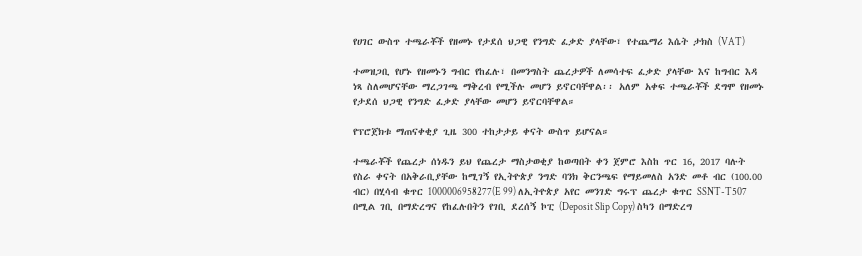የሀገር ውስጥ ተጫራቾች የዘመኑ የታደሰ ህጋዊ የንግድ ፈቃድ ያላቸው፣ የተጨማሪ እሴት ታክስ (VAT)

ተመዝጋቢ የሆኑ የዘመኑን ግብር የከፈሉ፣ በመንግስት ጨረታዎች ለመሳተፍ ፈቃድ ያላቸው እና ከግብር እዳ ነጻ ስለመሆናቸው ማረጋገጫ ማቅረብ የሚችሉ መሆን ይኖርባቸዋል፡፡ አለም አቀፍ ተጫራቾች ደግሞ የዘመኑ የታደሰ ህጋዊ የንግድ ፈቃድ ያላቸው መሆን ይኖርባቸዋል።

የፕሮጀክቱ ማጠናቀቂያ ጊዜ 300 ተከታታይ ቀናት ውስጥ ይሆናል።

ተጫራቾች የጨረታ ሰነዱን ይህ የጨረታ ማስታወቂያ ከወጣበት ቀን ጀምሮ እስከ ጥር 16, 2017 ባሉት የስራ ቀናት በአቅራቢያቸው ከሚገኝ የኢትዮጵያ ንግድ ባንክ ቅርንጫፍ የማይመለስ አንድ መቶ ብር (100.00 ብር) በሂሳብ ቁጥር 1000006958277(E 99) ለኢትዮጵያ አየር መንገድ ግሩፕ ጨረታ ቁጥር SSNT-T507 በሚል ገቢ በማድረግና የከፈሉበትን የገቢ ደረሰኝ ኮፒ (Deposit Slip Copy) ስካን በማድረግ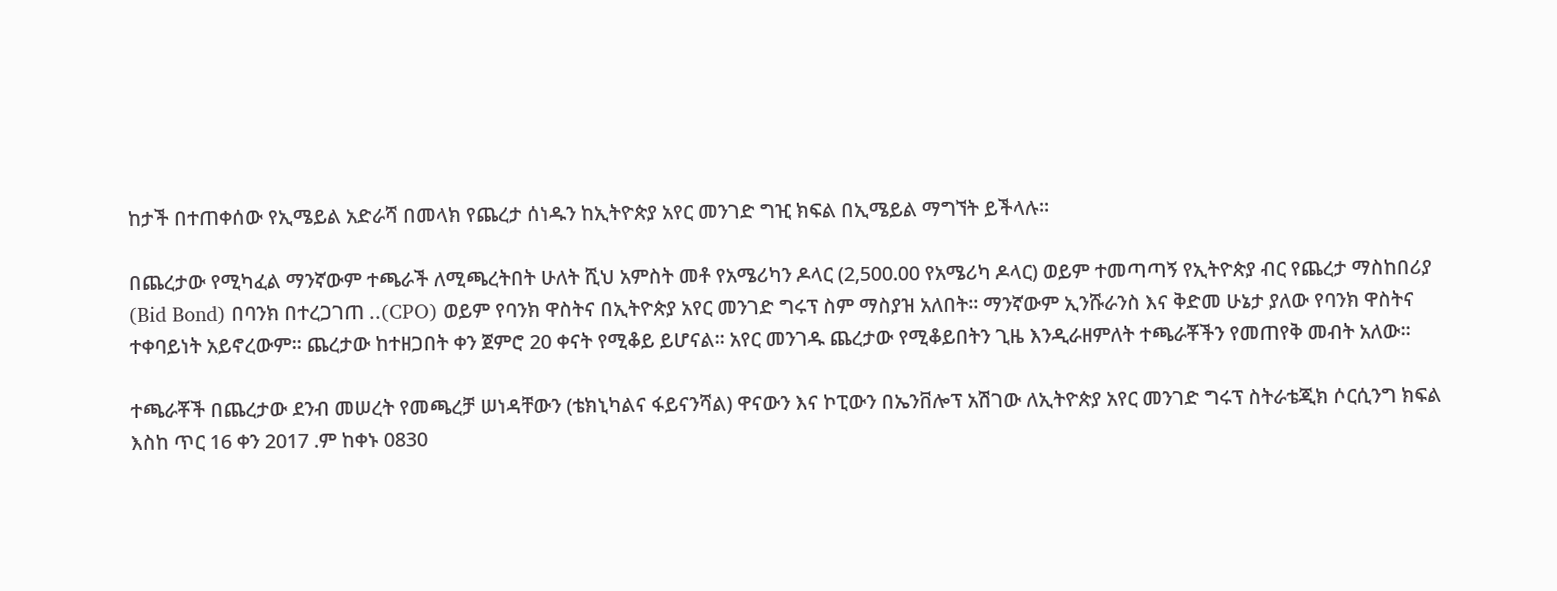ከታች በተጠቀሰው የኢሜይል አድራሻ በመላክ የጨረታ ሰነዱን ከኢትዮጵያ አየር መንገድ ግዢ ክፍል በኢሜይል ማግኘት ይችላሉ።

በጨረታው የሚካፈል ማንኛውም ተጫራች ለሚጫረትበት ሁለት ሺህ አምስት መቶ የአሜሪካን ዶላር (2,500.00 የአሜሪካ ዶላር) ወይም ተመጣጣኝ የኢትዮጵያ ብር የጨረታ ማስከበሪያ (Bid Bond) በባንክ በተረጋገጠ ..(CPO) ወይም የባንክ ዋስትና በኢትዮጵያ አየር መንገድ ግሩፕ ስም ማስያዝ አለበት። ማንኛውም ኢንሹራንስ እና ቅድመ ሁኔታ ያለው የባንክ ዋስትና ተቀባይነት አይኖረውም፡፡ ጨረታው ከተዘጋበት ቀን ጀምሮ 20 ቀናት የሚቆይ ይሆናል። አየር መንገዱ ጨረታው የሚቆይበትን ጊዜ እንዲራዘምለት ተጫራቾችን የመጠየቅ መብት አለው።

ተጫራቾች በጨረታው ደንብ መሠረት የመጫረቻ ሠነዳቸውን (ቴክኒካልና ፋይናንሻል) ዋናውን እና ኮፒውን በኤንቨሎፕ አሽገው ለኢትዮጵያ አየር መንገድ ግሩፕ ስትራቴጂክ ሶርሲንግ ክፍል እስከ ጥር 16 ቀን 2017 .ም ከቀኑ 0830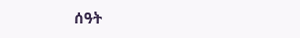ሰዓት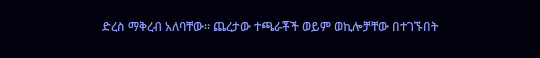ድረስ ማቅረብ አለባቸው። ጨረታው ተጫራቾች ወይም ወኪሎቻቸው በተገኙበት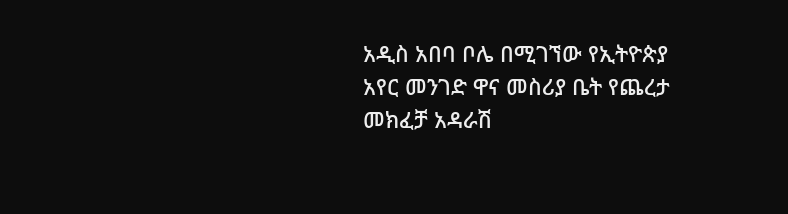አዲስ አበባ ቦሌ በሚገኘው የኢትዮጵያ አየር መንገድ ዋና መስሪያ ቤት የጨረታ መክፈቻ አዳራሽ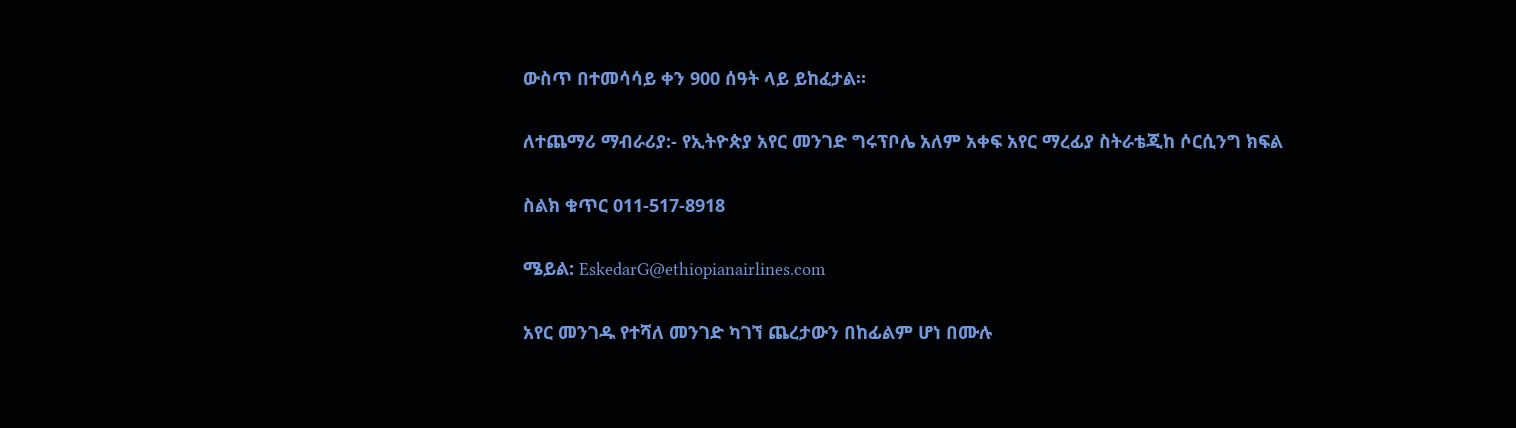ውስጥ በተመሳሳይ ቀን 900 ሰዓት ላይ ይከፈታል።

ለተጨማሪ ማብራሪያ:- የኢትዮጵያ አየር መንገድ ግሩፕቦሌ አለም አቀፍ አየር ማረፊያ ስትራቴጂከ ሶርሲንግ ክፍል

ስልክ ቁጥር 011-517-8918

ሜይል: EskedarG@ethiopianairlines.com

አየር መንገዱ የተሻለ መንገድ ካገኘ ጨረታውን በከፊልም ሆነ በሙሉ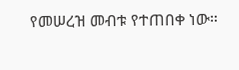የመሠረዝ መብቱ የተጠበቀ ነው።